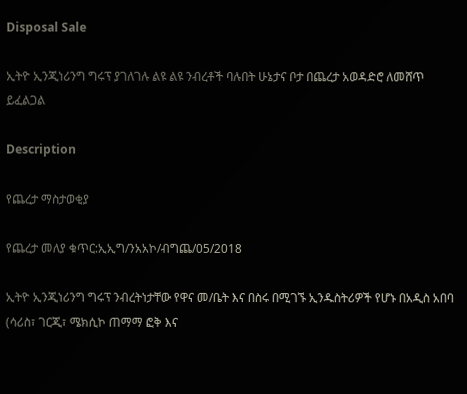Disposal Sale

ኢትዮ ኢንጂነሪንግ ግሩፕ ያገለገሉ ልዩ ልዩ ንብረቶች ባሉበት ሁኔታና ቦታ በጨረታ አወዳድሮ ለመሸጥ ይፈልጋል

Description

የጨረታ ማስታወቂያ

የጨረታ መለያ ቁጥር:ኢኢግ/ንአአኮ/ብግጨ/05/2018

ኢትዮ ኢንጂነሪንግ ግሩፕ ንብረትነታቸው የዋና መ/ቤት እና በስሩ በሚገኙ ኢንዱስትሪዎች የሆኑ በአዲስ አበባ (ሳሪስ፣ ገርጂ፣ ሜክሲኮ ጠማማ ፎቅ እና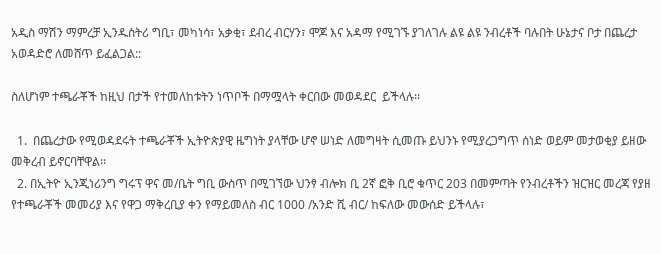አዲስ ማሽን ማምረቻ ኢንዱስትሪ ግቢ፣ መካነሳ፣ አቃቂ፣ ደብረ ብርሃን፣ ሞጆ እና አዳማ የሚገኙ ያገለገሉ ልዩ ልዩ ንብረቶች ባሉበት ሁኔታና ቦታ በጨረታ አወዳድሮ ለመሸጥ ይፈልጋል::

ስለሆነም ተጫራቾች ከዚህ በታች የተመለከቱትን ነጥቦች በማሟላት ቀርበው መወዳደር  ይችላሉ፡፡

  1.  በጨረታው የሚወዳደሩት ተጫራቾች ኢትዮጵያዊ ዜግነት ያላቸው ሆኖ ሠነድ ለመግዛት ሲመጡ ይህንኑ የሚያረጋግጥ ሰነድ ወይም መታወቂያ ይዘው መቅረብ ይኖርባቸዋል፡፡
  2. በኢትዮ ኢንጂነሪንግ ግሩፕ ዋና መ/ቤት ግቢ ውስጥ በሚገኘው ህንፃ ብሎክ ቢ 2ኛ ፎቅ ቢሮ ቁጥር 203 በመምጣት የንብረቶችን ዝርዝር መረጃ የያዘ የተጫራቾች መመሪያ እና የዋጋ ማቅረቢያ ቀን የማይመለስ ብር 1000 /አንድ ሺ ብር/ ከፍለው መውሰድ ይችላሉ፣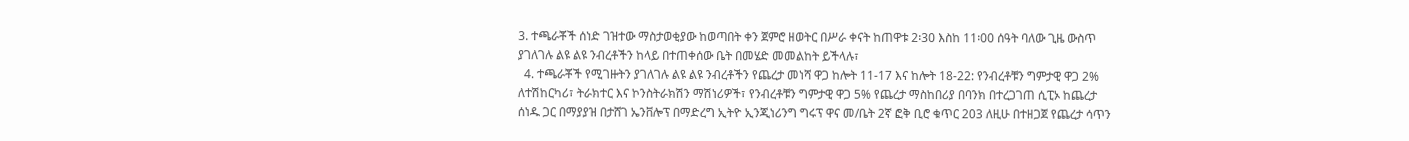3. ተጫራቾች ሰነድ ገዝተው ማስታወቂያው ከወጣበት ቀን ጀምሮ ዘወትር በሥራ ቀናት ከጠዋቱ 2፡30 እስከ 11፡00 ሰዓት ባለው ጊዜ ውስጥ ያገለገሉ ልዩ ልዩ ንብረቶችን ከላይ በተጠቀሰው ቤት በመሄድ መመልከት ይችላሉ፣
  4. ተጫራቾች የሚገዙትን ያገለገሉ ልዩ ልዩ ንብረቶችን የጨረታ መነሻ ዋጋ ከሎት 11-17 እና ከሎት 18-22: የንብረቶቹን ግምታዊ ዋጋ 2% ለተሽከርካሪ፣ ትራክተር እና ኮንስትራክሽን ማሽነሪዎች፣ የንብረቶቹን ግምታዊ ዋጋ 5% የጨረታ ማስከበሪያ በባንክ በተረጋገጠ ሲፒኦ ከጨረታ ሰነዱ ጋር በማያያዝ በታሸገ ኤንቨሎፕ በማድረግ ኢትዮ ኢንጂነሪንግ ግሩፕ ዋና መ/ቤት 2ኛ ፎቅ ቢሮ ቁጥር 203 ለዚሁ በተዘጋጀ የጨረታ ሳጥን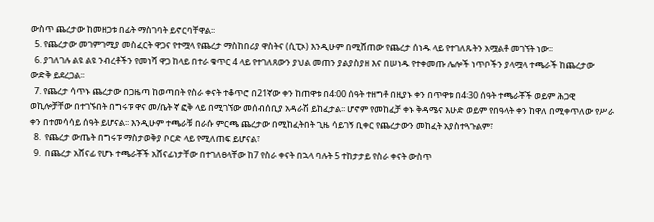ውስጥ ጨረታው ከመዘጋቱ በፊት ማስገባት ይኖርባቸዋል፡፡
  5. የጨረታው መገምገሚያ መስፈርት ዋጋና የተሟላ የጨረታ ማስከበሪያ ዋስትና (ሲፒኦ) እንዲሁም በሚሸጠው የጨረታ ሰነዱ ላይ የተገለጹትን አሟልቶ መገኘት ነው፡፡
  6. ያገለገሉ ልዩ ልዩ ንብረቶችን የመነሻ ዋጋ ከላይ በተራ ቁጥር 4 ላይ የተገለጸውን ያህል መጠን ያልያስያዘ እና በሠነዱ የተቀመጡ ሌሎች ነጥቦችን ያላሟላ ተጫራች ከጨረታው ውድቅ ይደረጋል፡፡
  7. የጨረታ ሳጥኑ ጨረታው በጋዜጣ ከወጣበት የስራ ቀናት ተቆጥሮ በ21ኛው ቀን ከጠዋቱ በ4፡00 ሰዓት ተዘግቶ በዚያኑ ቀን በጥዋቱ በ4፡30 ሰዓት ተጫራቾች ወይም ሕጋዊ ወኪሎቻቸው በተገኙበት በግሩፑ ዋና መ/ቤት ኛ ፎቅ ላይ በሚገኘው መሰብሰቢያ አዳራሽ ይከፈታል፡፡ ሆኖም የመከፈቻ ቀኑ ቅዳሜና እሁድ ወይም የበዓላት ቀን ከዋለ በሚቀጥለው የሥራ ቀን በተመሳሳይ ሰዓት ይሆናል፡፡ እንዲሁም ተጫራቹ በራሱ ምርጫ ጨረታው በሚከፈትበት ጊዜ ሳይገኝ ቢቀር የጨረታውን መከፈት አያስተጓጉልም፣
  8.  የጨረታ ውጤት በግሩፑ ማስታወቅያ ቦርድ ላይ የሚለጠፍ ይሆናል፣
  9.  በጨረታ አሸናፊ የሆኑ ተጫራቾች አሸናፊነታቸው በተገለፀላቸው ከ7 የስራ ቀናት በኋላ ባሉት 5 ተከታታይ የስራ ቀናት ውስጥ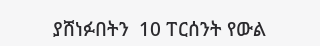ያሸነፉበትን  10 ፐርሰንት የውል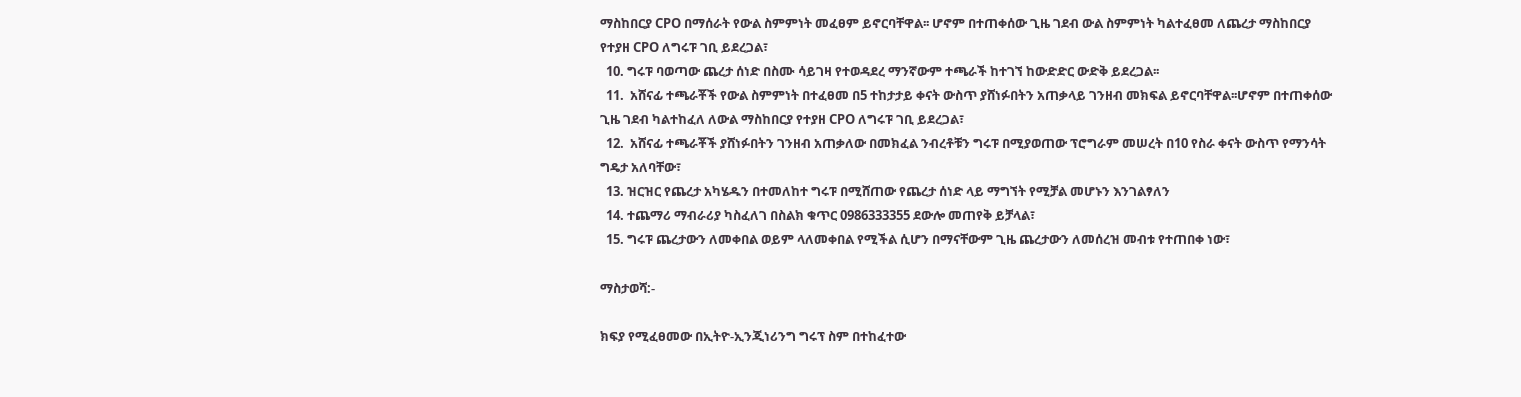ማስከበርያ CPO በማሰራት የውል ስምምነት መፈፀም ይኖርባቸዋል፡፡ ሆኖም በተጠቀሰው ጊዜ ገደብ ውል ስምምነት ካልተፈፀመ ለጨረታ ማስከበርያ የተያዘ CPO ለግሩፑ ገቢ ይደረጋል፣
  10. ግሩፑ ባወጣው ጨረታ ሰነድ በስሙ ሳይገዛ የተወዳደረ ማንኛውም ተጫራች ከተገኘ ከውድድር ውድቅ ይደረጋል፡፡
  11.  አሸናፊ ተጫራቾች የውል ስምምነት በተፈፀመ በ5 ተከታታይ ቀናት ውስጥ ያሸነፉበትን አጠቃላይ ገንዘብ መክፍል ይኖርባቸዋል፡፡ሆኖም በተጠቀሰው ጊዜ ገደብ ካልተከፈለ ለውል ማስከበርያ የተያዘ CPO ለግሩፑ ገቢ ይደረጋል፣
  12.  አሸናፊ ተጫራቾች ያሸነፉበትን ገንዘብ አጠቃለው በመክፈል ንብረቶቹን ግሩፑ በሚያወጠው ፕሮግራም መሠረት በ10 የስራ ቀናት ውስጥ የማንሳት ግዴታ አለባቸው፣
  13. ዝርዝር የጨረታ አካሄዱን በተመለከተ ግሩፑ በሚሸጠው የጨረታ ሰነድ ላይ ማግኘት የሚቻል መሆኑን እንገልፃለን
  14. ተጨማሪ ማብራሪያ ካስፈለገ በስልክ ቁጥር 0986333355 ደውሎ መጠየቅ ይቻላል፣
  15. ግሩፑ ጨረታውን ለመቀበል ወይም ላለመቀበል የሚችል ሲሆን በማናቸውም ጊዜ ጨረታውን ለመሰረዝ መብቱ የተጠበቀ ነው፣

ማስታወሻ:-

ክፍያ የሚፈፀመው በኢትዮ-ኢንጂነሪንግ ግሩፕ ስም በተከፈተው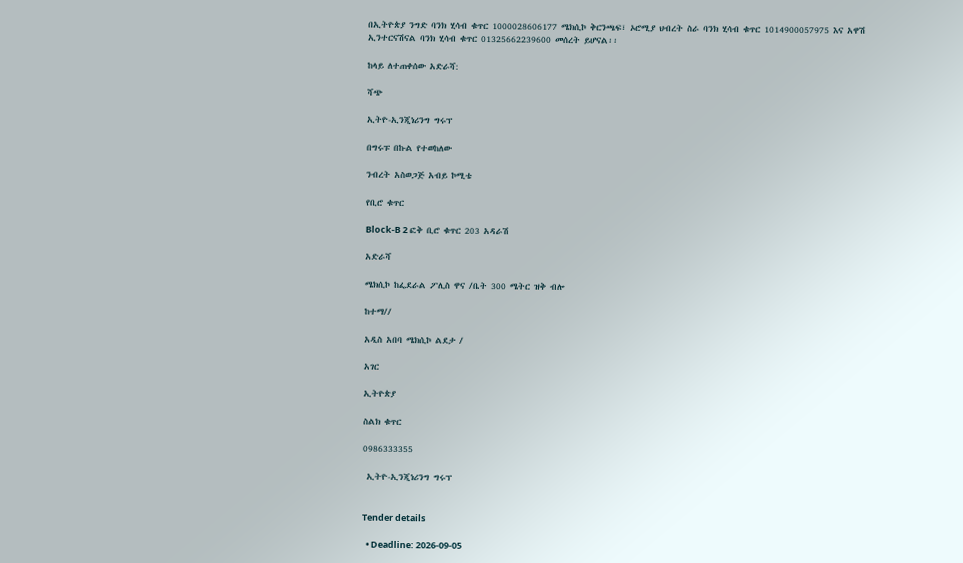በኢትዮጵያ ንግድ ባንክ ሂሳብ ቁጥር 1000028606177 ሜክሲኮ ቅርንጫፍ፣ ኦሮሚያ ህብረት ስራ ባንክ ሂሳብ ቁጥር 1014900057975 እና አዋሽ ኢንተርናሽናል ባንክ ሂሳብ ቁጥር 01325662239600 መሰረት ይሆናል፡፡

ከላይ ለተጠቀሰው አድራሻ:

ሻጭ

ኢትዮ-ኢንጂነሪንግ ግሩፕ

በግሩፑ በኩል የተወከለው

ንብረት አስወጋጅ አብይ ኮሚቴ

የቢሮ ቁጥር

Block-B 2 ፎቅ ቢሮ ቁጥር 203 አዳራሽ

አድራሻ

ሜክሲኮ ከፌደራል ፖሊስ ዋና /ቤት 300 ሜትር ዝቅ ብሎ

ከተማ//

አዲስ አበባ ሜክሲኮ ልደታ /

አገር

ኢትዮጵያ

ስልክ ቁጥር

0986333355

 ኢትዮ-ኢንጂነሪንግ ግሩፕ


Tender details

  • Deadline: 2026-09-05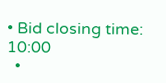• Bid closing time: 10:00
  •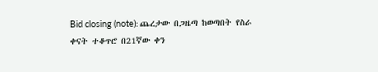Bid closing (note): ጨረታው በጋዜጣ ከወጣበት የስራ ቀናት ተቆጥሮ በ21ኛው ቀን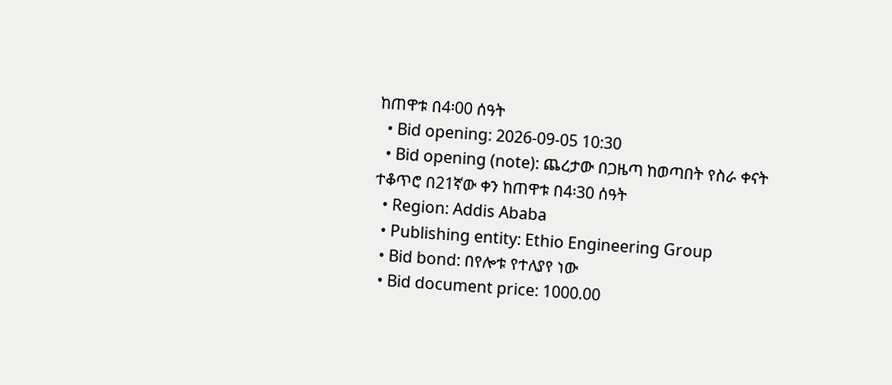ከጠዋቱ በ4፡00 ሰዓት
  • Bid opening: 2026-09-05 10:30
  • Bid opening (note): ጨረታው በጋዜጣ ከወጣበት የስራ ቀናት ተቆጥሮ በ21ኛው ቀን ከጠዋቱ በ4፡30 ሰዓት
  • Region: Addis Ababa
  • Publishing entity: Ethio Engineering Group
  • Bid bond: በየሎቱ የተለያየ ነው
  • Bid document price: 1000.00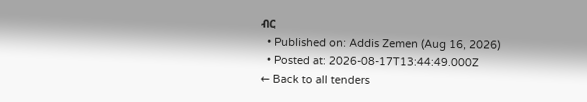ብር
  • Published on: Addis Zemen (Aug 16, 2026)
  • Posted at: 2026-08-17T13:44:49.000Z
← Back to all tenders